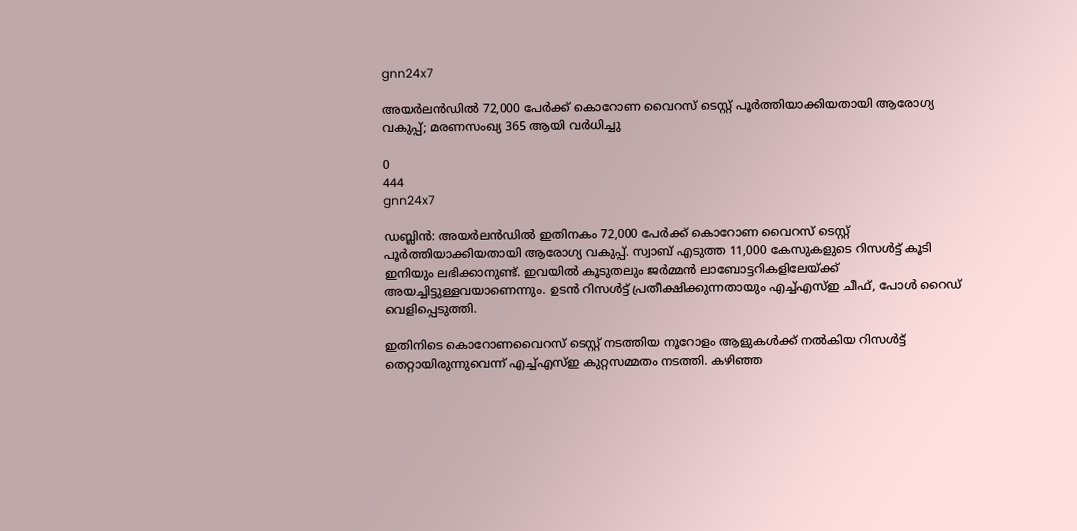gnn24x7

അയര്‍ലൻഡില്‍ 72,000 പേര്‍ക്ക് കൊറോണ വൈറസ് ടെസ്റ്റ് പൂര്‍ത്തിയാക്കിയതായി ആരോഗ്യ വകുപ്പ്; മരണസംഖ്യ 365 ആയി വർധിച്ചു

0
444
gnn24x7

ഡബ്ലിന്‍: അയര്‍ലൻഡില്‍ ഇതിനകം 72,000 പേര്‍ക്ക് കൊറോണ വൈറസ് ടെസ്റ്റ് പൂര്‍ത്തിയാക്കിയതായി ആരോഗ്യ വകുപ്പ്. സ്വാബ് എടുത്ത 11,000 കേസുകളുടെ റിസള്‍ട്ട് കൂടി ഇനിയും ലഭിക്കാനുണ്ട്. ഇവയില്‍ കൂടുതലും ജര്‍മ്മന്‍ ലാബോട്ടറികളിലേയ്ക്ക് അയച്ചിട്ടുള്ളവയാണെന്നും. ഉടന്‍ റിസള്‍ട്ട് പ്രതീക്ഷിക്കുന്നതായും എച്ച്എസ്ഇ ചീഫ്, പോള്‍ റൈഡ് വെളിപ്പെടുത്തി.

ഇതിനിടെ കൊറോണവൈറസ് ടെസ്റ്റ് നടത്തിയ നൂറോളം ആളുകള്‍ക്ക് നല്‍കിയ റിസള്‍ട്ട് തെറ്റായിരുന്നുവെന്ന് എച്ച്എസ്ഇ കുറ്റസമ്മതം നടത്തി. കഴിഞ്ഞ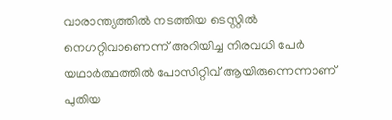വാരാന്ത്യത്തില്‍ നടത്തിയ ടെസ്റ്റില്‍ നെഗറ്റിവാണെന്ന് അറിയിച്ച നിരവധി പേര്‍ യഥാര്‍ത്ഥത്തില്‍ പോസിറ്റിവ് ആയിരുന്നെന്നാണ് പുതിയ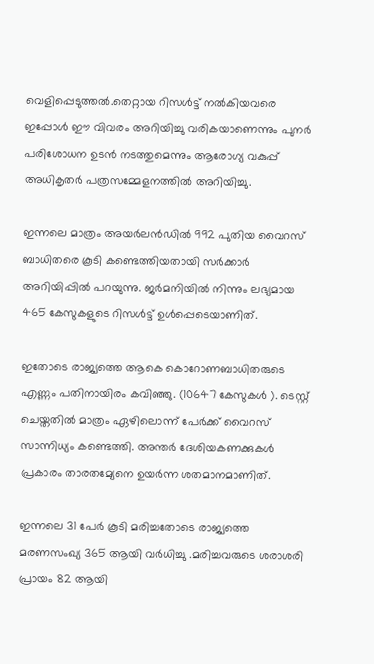വെളിപ്പെടുത്തല്‍.തെറ്റായ റിസള്‍ട്ട് നല്‍കിയവരെ ഇപ്പോള്‍ ഈ വിവരം അറിയിച്ചു വരികയാണെന്നും പുനര്‍ പരിശോധന ഉടന്‍ നടത്തുമെന്നും ആരോഗ്യ വകുപ്പ് അധികൃതര്‍ പത്രസമ്മേളനത്തില്‍ അറിയിച്ചു.

ഇന്നലെ മാത്രം അയര്‍ലൻഡില്‍ 992 പുതിയ വൈറസ് ബാധിതരെ കൂടി കണ്ടെത്തിയതായി സര്‍ക്കാര്‍ അറിയിപ്പില്‍ പറയുന്നു. ജർമനിയില്‍ നിന്നും ലഭ്യമായ 465 കേസുകളുടെ റിസള്‍ട്ട് ഉള്‍പ്പെടെയാണിത്.

ഇതോടെ രാജ്യത്തെ ആകെ കൊറോണബാധിതരുടെ എണ്ണം പതിനായിരം കവിഞ്ഞു. (10647 കേസുകള്‍ ). ടെസ്റ്റ് ചെയ്തതില്‍ മാത്രം ഏഴിലൊന്ന് പേര്‍ക്ക് വൈറസ് സാന്നിധ്യം കണ്ടെത്തി. അന്തര്‍ ദേശിയകണക്കുകള്‍ പ്രകാരം താരതമ്യേനെ ഉയര്‍ന്ന ശതമാനമാണിത്.

ഇന്നലെ 31 പേര്‍ കൂടി മരിച്ചതോടെ രാജ്യത്തെ മരണസംഖ്യ 365 ആയി വർധിച്ചു .മരിച്ചവരുടെ ശരാശരി പ്രായം 82 ആയി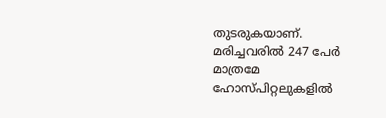തുടരുകയാണ്. മരിച്ചവരില്‍ 247 പേര്‍ മാത്രമേ ഹോസ്പിറ്റലുകളില്‍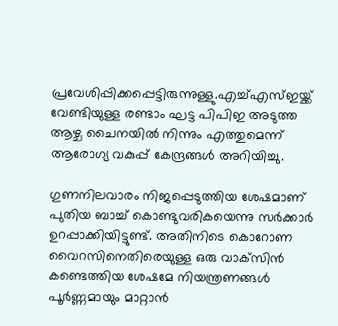പ്രവേശിപ്പിക്കപ്പെട്ടിരുന്നുള്ളു.എച്ച്എസ്ഇയ്ക്ക് വേണ്ടിയുള്ള രണ്ടാം ഘട്ട പിപിഇ അടുത്ത ആഴ്ച ചൈനയില്‍ നിന്നും എത്തുമെന്ന് ആരോഗ്യ വകുപ്പ് കേന്ദ്രങ്ങള്‍ അറിയിച്ചു.

ഗുണനിലവാരം നിജപ്പെടുത്തിയ ശേഷമാണ് പുതിയ ബാച്ച് കൊണ്ടുവരികയെന്നു സര്‍ക്കാര്‍ ഉറപ്പാക്കിയിട്ടുണ്ട്. അതിനിടെ കൊറോണ വൈറസിനെതിരെയുള്ള ഒരു വാക്‌സിന്‍ കണ്ടെത്തിയ ശേഷമേ നിയന്ത്രണങ്ങള്‍ പൂര്‍ണ്ണമായും മാറ്റാന്‍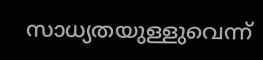സാധ്യതയുള്ളുവെന്ന്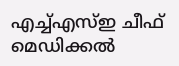എച്ച്എസ്ഇ ചീഫ് മെഡിക്കല്‍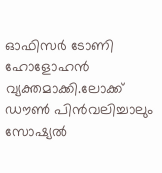ഓഫിസര്‍ ടോണി ഹോളോഹന്‍ വ്യക്തമാക്കി.ലോക്ക് ഡൗണ്‍ പിന്‍വലിച്ചാലും സോഷ്യല്‍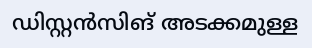ഡിസ്റ്റന്‍സിങ് അടക്കമുള്ള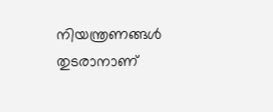നിയന്ത്രണങ്ങള്‍ തുടരാനാണ്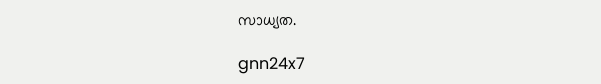സാധ്യത.

gnn24x7